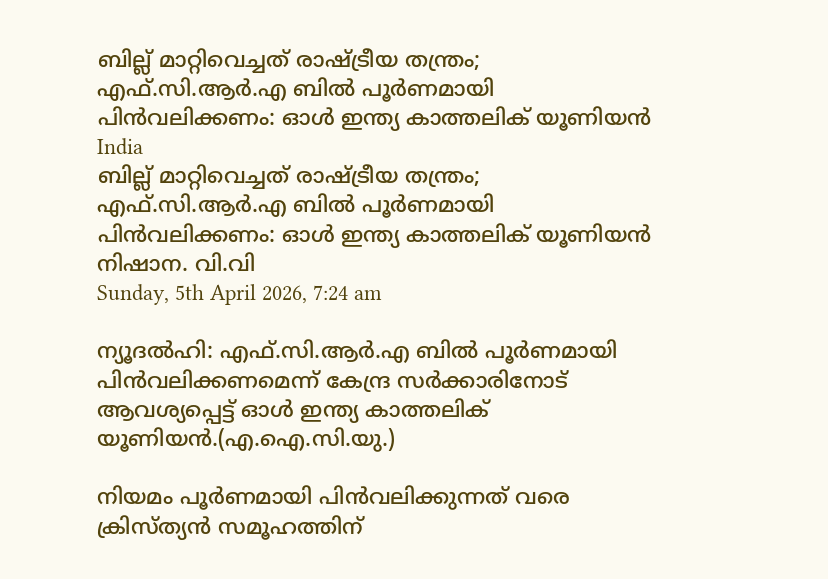ബില്ല് മാറ്റിവെച്ചത് രാഷ്ട്രീയ തന്ത്രം; എഫ്.സി.ആര്‍.എ ബില്‍ പൂര്‍ണമായി പിന്‍വലിക്കണം: ഓള്‍ ഇന്ത്യ കാത്തലിക് യൂണിയന്‍
India
ബില്ല് മാറ്റിവെച്ചത് രാഷ്ട്രീയ തന്ത്രം; എഫ്.സി.ആര്‍.എ ബില്‍ പൂര്‍ണമായി പിന്‍വലിക്കണം: ഓള്‍ ഇന്ത്യ കാത്തലിക് യൂണിയന്‍
നിഷാന. വി.വി
Sunday, 5th April 2026, 7:24 am

ന്യൂദല്‍ഹി: എഫ്.സി.ആര്‍.എ ബില്‍ പൂര്‍ണമായി പിന്‍വലിക്കണമെന്ന് കേന്ദ്ര സര്‍ക്കാരിനോട് ആവശ്യപ്പെട്ട് ഓള്‍ ഇന്ത്യ കാത്തലിക് യൂണിയന്‍.(എ.ഐ.സി.യു.)

നിയമം പൂര്‍ണമായി പിന്‍വലിക്കുന്നത് വരെ ക്രിസ്ത്യന്‍ സമൂഹത്തിന്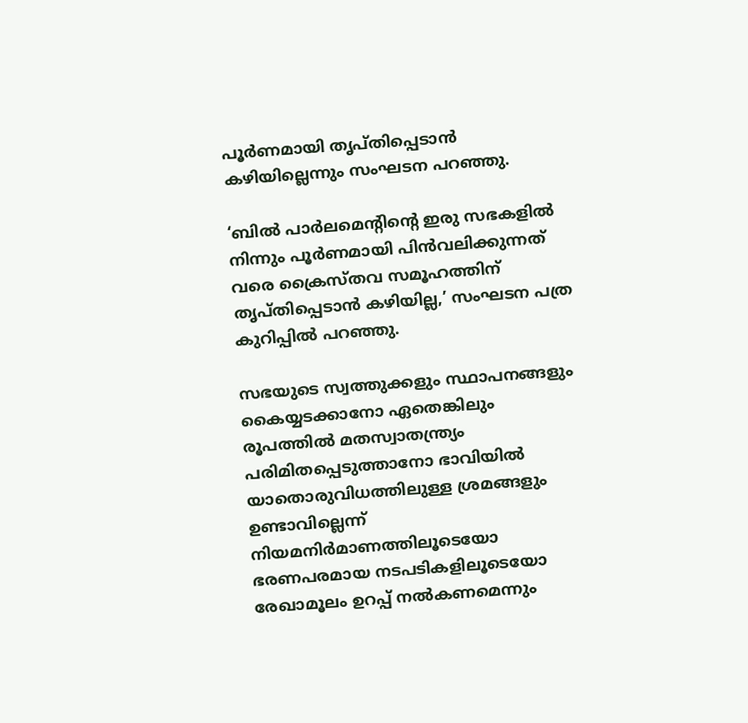പൂര്‍ണമായി തൃപ്തിപ്പെടാന്‍ കഴിയില്ലെന്നും സംഘടന പറഞ്ഞു.

‘ബില്‍ പാര്‍ലമെന്റിന്റെ ഇരു സഭകളില്‍ നിന്നും പൂര്‍ണമായി പിന്‍വലിക്കുന്നത് വരെ ക്രൈസ്തവ സമൂഹത്തിന് തൃപ്തിപ്പെടാന്‍ കഴിയില്ല,’ സംഘടന പത്ര കുറിപ്പില്‍ പറഞ്ഞു.

സഭയുടെ സ്വത്തുക്കളും സ്ഥാപനങ്ങളും കൈയ്യടക്കാനോ ഏതെങ്കിലും രൂപത്തില്‍ മതസ്വാതന്ത്ര്യം പരിമിതപ്പെടുത്താനോ ഭാവിയില്‍ യാതൊരുവിധത്തിലുള്ള ശ്രമങ്ങളും ഉണ്ടാവില്ലെന്ന് നിയമനിര്‍മാണത്തിലൂടെയോ ഭരണപരമായ നടപടികളിലൂടെയോ രേഖാമൂലം ഉറപ്പ് നല്‍കണമെന്നും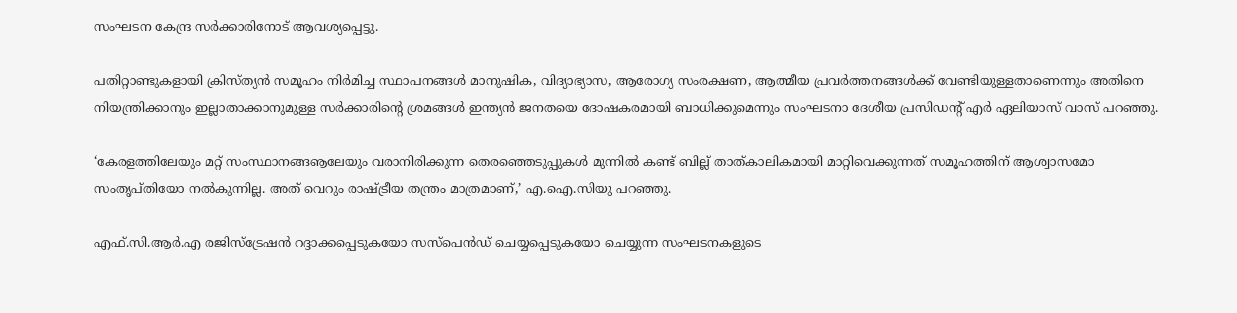സംഘടന കേന്ദ്ര സര്‍ക്കാരിനോട് ആവശ്യപ്പെട്ടു.

പതിറ്റാണ്ടുകളായി ക്രിസ്ത്യന്‍ സമൂഹം നിര്‍മിച്ച സ്ഥാപനങ്ങള്‍ മാനുഷിക, വിദ്യാഭ്യാസ, ആരോഗ്യ സംരക്ഷണ, ആത്മീയ പ്രവര്‍ത്തനങ്ങള്‍ക്ക് വേണ്ടിയുള്ളതാണെന്നും അതിനെ നിയന്ത്രിക്കാനും ഇല്ലാതാക്കാനുമുള്ള സര്‍ക്കാരിന്റെ ശ്രമങ്ങള്‍ ഇന്ത്യന്‍ ജനതയെ ദോഷകരമായി ബാധിക്കുമെന്നും സംഘടനാ ദേശീയ പ്രസിഡന്റ് എര്‍ ഏലിയാസ് വാസ് പറഞ്ഞു.

‘കേരളത്തിലേയും മറ്റ് സംസ്ഥാനങ്ങൡലേയും വരാനിരിക്കുന്ന തെരഞ്ഞെടുപ്പുകള്‍ മുന്നില്‍ കണ്ട് ബില്ല് താത്കാലികമായി മാറ്റിവെക്കുന്നത് സമൂഹത്തിന് ആശ്വാസമോ സംതൃപ്തിയോ നല്‍കുന്നില്ല. അത് വെറും രാഷ്ട്രീയ തന്ത്രം മാത്രമാണ്,’ എ.ഐ.സിയു പറഞ്ഞു.

എഫ്.സി.ആര്‍.എ രജിസ്ട്രേഷന്‍ റദ്ദാക്കപ്പെടുകയോ സസ്പെന്‍ഡ് ചെയ്യപ്പെടുകയോ ചെയ്യുന്ന സംഘടനകളുടെ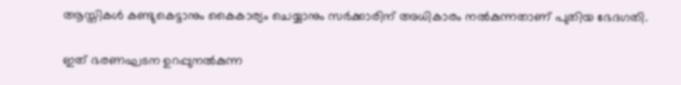ആസ്തികള്‍ കണ്ടുകെട്ടാനും കൈകാര്യം ചെയ്യാനും സര്‍ക്കാരിന് അധികാരം നല്‍കുന്നതാണ് പുതിയ ഭേദഗതി.

ഇത് ഭരണഘടന ഉറപ്പുനല്‍കുന്ന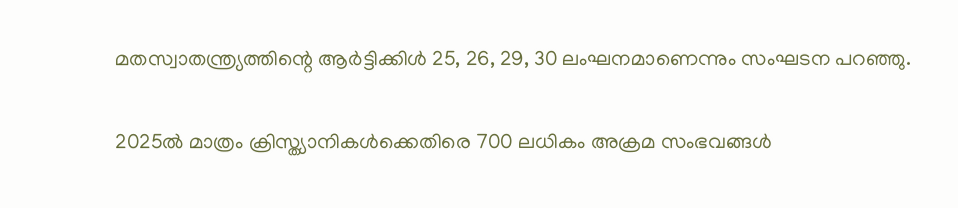മതസ്വാതന്ത്ര്യത്തിന്റെ ആര്‍ട്ടിക്കിള്‍ 25, 26, 29, 30 ലംഘനമാണെന്നും സംഘടന പറഞ്ഞു.

2025ല്‍ മാത്രം ക്രിസ്ത്യാനികള്‍ക്കെതിരെ 700 ലധികം അക്രമ സംഭവങ്ങള്‍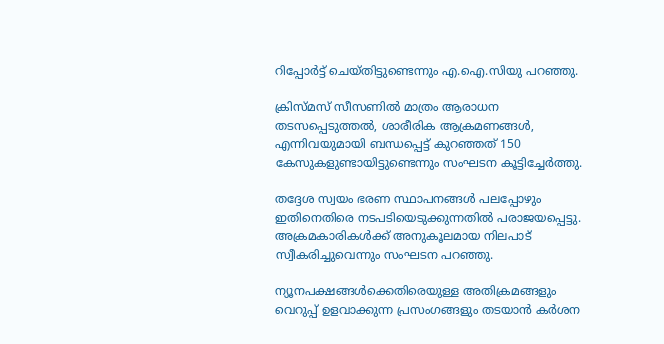റിപ്പോര്‍ട്ട് ചെയ്തിട്ടുണ്ടെന്നും എ.ഐ.സിയു പറഞ്ഞു.

ക്രിസ്മസ് സീസണില്‍ മാത്രം ആരാധന തടസപ്പെടുത്തല്‍, ശാരീരിക ആക്രമണങ്ങള്‍, എന്നിവയുമായി ബന്ധപ്പെട്ട് കുറഞ്ഞത് 150 കേസുകളുണ്ടായിട്ടുണ്ടെന്നും സംഘടന കൂട്ടിച്ചേര്‍ത്തു.

തദ്ദേശ സ്വയം ഭരണ സ്ഥാപനങ്ങള്‍ പലപ്പോഴും ഇതിനെതിരെ നടപടിയെടുക്കുന്നതില്‍ പരാജയപ്പെട്ടു. അക്രമകാരികള്‍ക്ക് അനുകൂലമായ നിലപാട് സ്വീകരിച്ചുവെന്നും സംഘടന പറഞ്ഞു.

ന്യൂനപക്ഷങ്ങള്‍ക്കെതിരെയുള്ള അതിക്രമങ്ങളും വെറുപ്പ് ഉളവാക്കുന്ന പ്രസംഗങ്ങളും തടയാന്‍ കര്‍ശന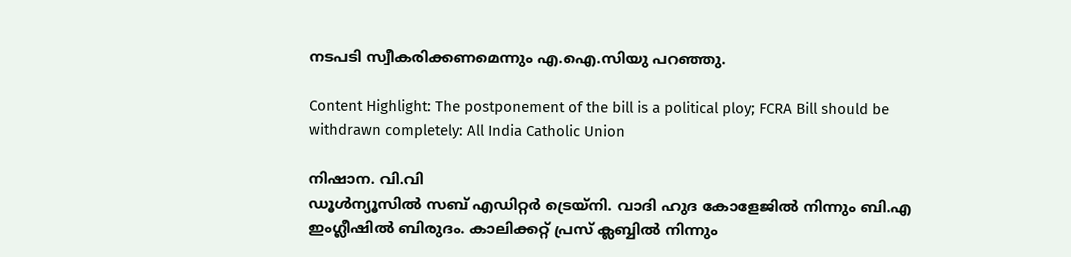നടപടി സ്വീകരിക്കണമെന്നും എ.ഐ.സിയു പറഞ്ഞു.

Content Highlight: The postponement of the bill is a political ploy; FCRA Bill should be withdrawn completely: All India Catholic Union

നിഷാന. വി.വി
ഡൂള്‍ന്യൂസില്‍ സബ് എഡിറ്റര്‍ ട്രെയ്‌നി. വാദി ഹുദ കോളേജില്‍ നിന്നും ബി.എ ഇംഗ്ലീഷില്‍ ബിരുദം. കാലിക്കറ്റ് പ്രസ് ക്ലബ്ബില്‍ നിന്നും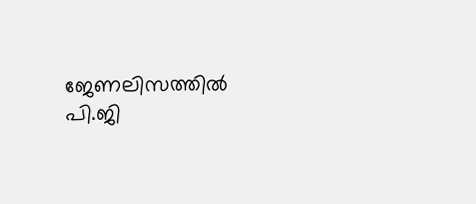ജേണലിസത്തില്‍ പി.ജി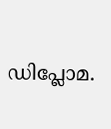ഡിപ്ലോമ.